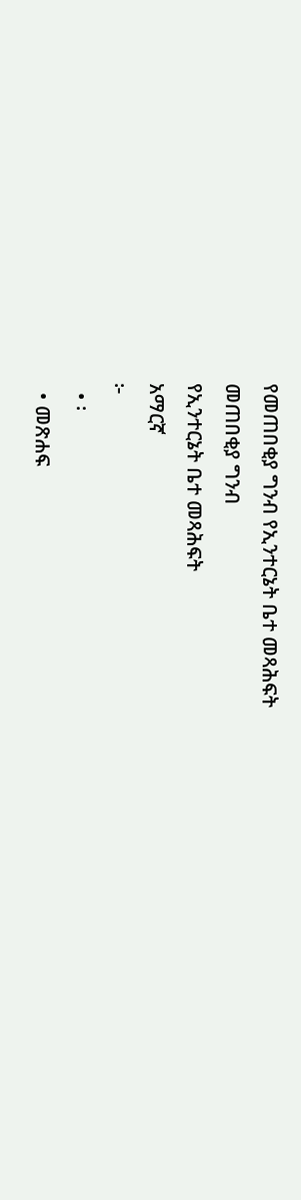የመጠበቂያ ግንብ የኢንተርኔት ቤተ መጻሕፍት
መጠበቂያ ግንብ
የኢንተርኔት ቤተ መጻሕፍት
አማርኛ
፦
  • ፡
  • መጽሐፍ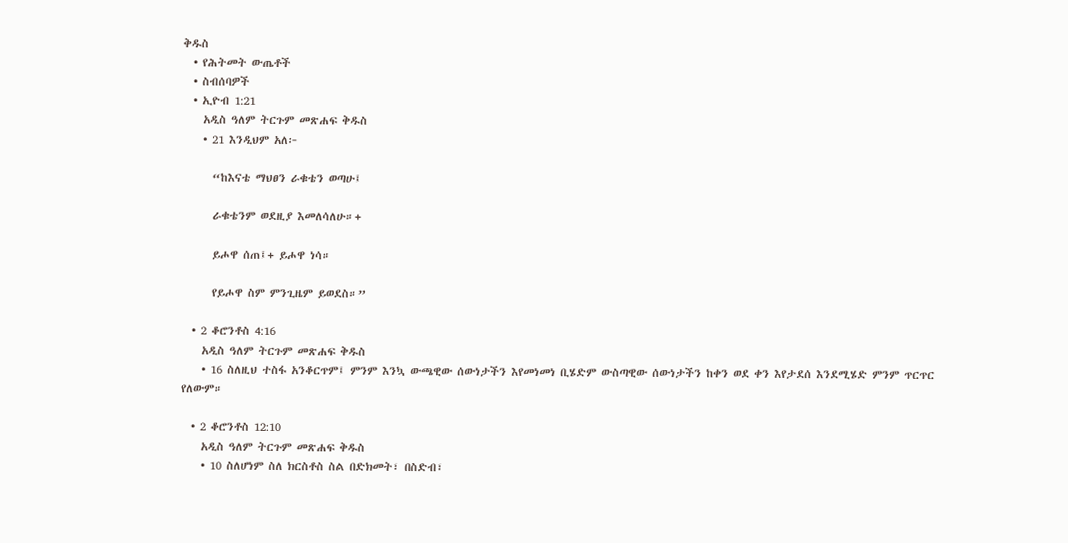ቅዱስ
  • የሕትመት ውጤቶች
  • ስብሰባዎች
  • ኢዮብ 1:21
    አዲስ ዓለም ትርጉም መጽሐፍ ቅዱስ
    • 21 እንዲህም አለ፦

      “ከእናቴ ማህፀን ራቁቴን ወጣሁ፤

      ራቁቴንም ወደዚያ እመለሳለሁ።+

      ይሖዋ ሰጠ፤+ ይሖዋ ነሳ።

      የይሖዋ ስም ምንጊዜም ይወደስ።”

  • 2 ቆሮንቶስ 4:16
    አዲስ ዓለም ትርጉም መጽሐፍ ቅዱስ
    • 16 ስለዚህ ተስፋ አንቆርጥም፤ ምንም እንኳ ውጫዊው ሰውነታችን እየመነመነ ቢሄድም ውስጣዊው ሰውነታችን ከቀን ወደ ቀን እየታደሰ እንደሚሄድ ምንም ጥርጥር የለውም።

  • 2 ቆሮንቶስ 12:10
    አዲስ ዓለም ትርጉም መጽሐፍ ቅዱስ
    • 10 ስለሆነም ስለ ክርስቶስ ስል በድክመት፣ በስድብ፣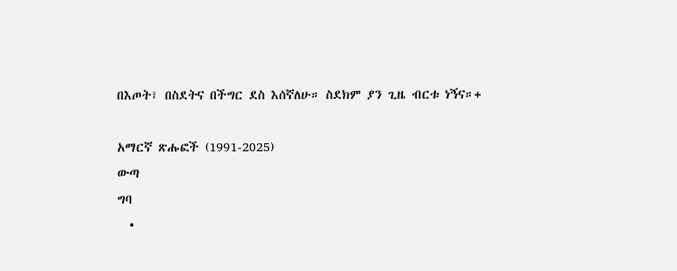በእጦት፣ በስደትና በችግር ደስ እሰኛለሁ። ስደክም ያን ጊዜ ብርቱ ነኝና።+

አማርኛ ጽሑፎች (1991-2025)
ውጣ
ግባ
  •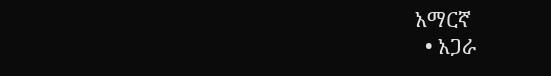አማርኛ
  • አጋራ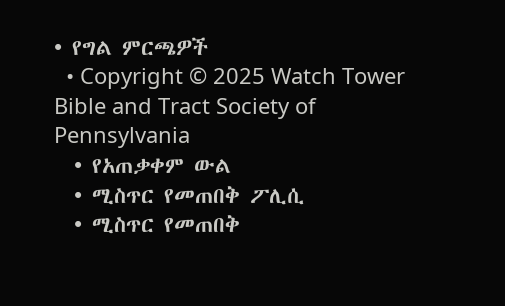• የግል ምርጫዎች
  • Copyright © 2025 Watch Tower Bible and Tract Society of Pennsylvania
  • የአጠቃቀም ውል
  • ሚስጥር የመጠበቅ ፖሊሲ
  • ሚስጥር የመጠበቅ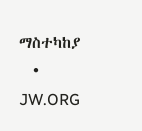ማስተካከያ
  • JW.ORG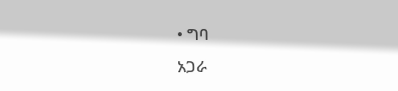• ግባ
አጋራ